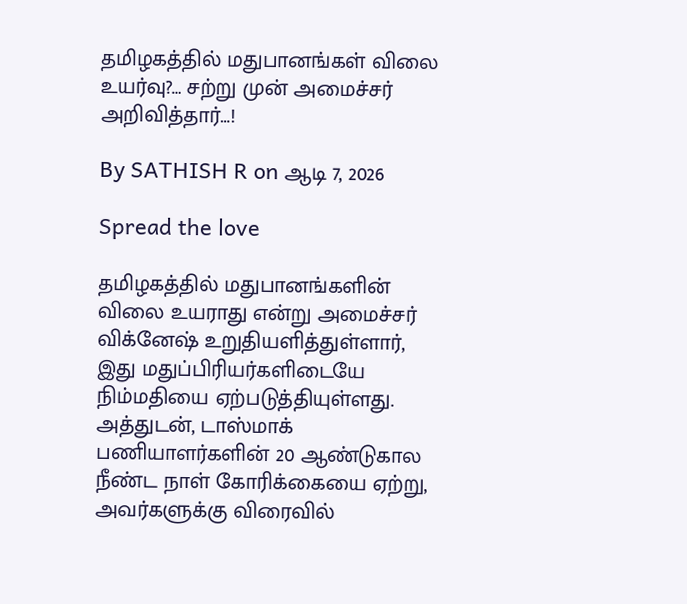தமிழகத்தில் மதுபானங்கள் விலை உயர்வு?… சற்று முன் அமைச்சர் அறிவித்தார்…!

By SATHISH R on ஆடி 7, 2026

Spread the love

தமிழகத்தில் மதுபானங்களின் விலை உயராது என்று அமைச்சர் விக்னேஷ் உறுதியளித்துள்ளார், இது மதுப்பிரியர்களிடையே நிம்மதியை ஏற்படுத்தியுள்ளது. அத்துடன், டாஸ்மாக் பணியாளர்களின் 20 ஆண்டுகால நீண்ட நாள் கோரிக்கையை ஏற்று, அவர்களுக்கு விரைவில்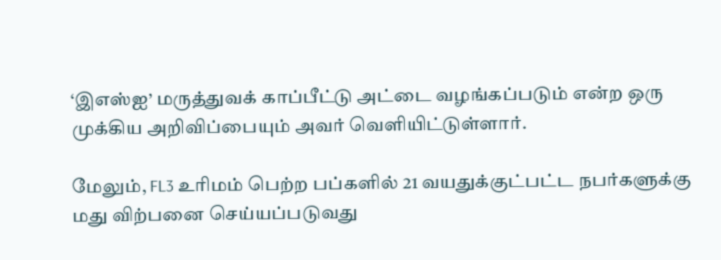‘இஎஸ்ஐ’ மருத்துவக் காப்பீட்டு அட்டை வழங்கப்படும் என்ற ஒரு முக்கிய அறிவிப்பையும் அவர் வெளியிட்டுள்ளார்.

மேலும், FL3 உரிமம் பெற்ற பப்களில் 21 வயதுக்குட்பட்ட நபர்களுக்கு மது விற்பனை செய்யப்படுவது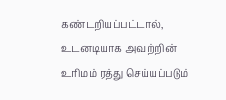கண்டறியப்பட்டால், உடனடியாக அவற்றின் உரிமம் ரத்து செய்யப்படும்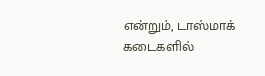என்றும், டாஸ்மாக் கடைகளில்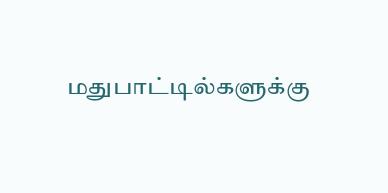மதுபாட்டில்களுக்கு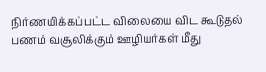நிர்ணயிக்கப்பட்ட விலையை விட கூடுதல் பணம் வசூலிக்கும் ஊழியர்கள் மீது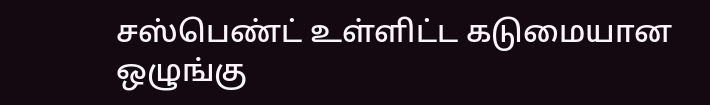சஸ்பெண்ட் உள்ளிட்ட கடுமையான ஒழுங்கு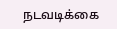நடவடிக்கை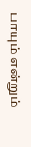பாயும் என்றும்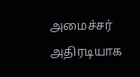அமைச்சர் அதிரடியாக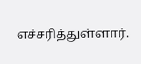எச்சரித்துள்ளார்.